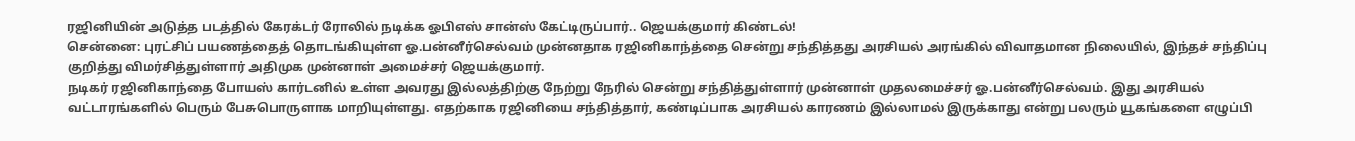ரஜினியின் அடுத்த படத்தில் கேரக்டர் ரோலில் நடிக்க ஓபிஎஸ் சான்ஸ் கேட்டிருப்பார்.. ஜெயக்குமார் கிண்டல்!
சென்னை: புரட்சிப் பயணத்தைத் தொடங்கியுள்ள ஓ.பன்னீர்செல்வம் முன்னதாக ரஜினிகாந்த்தை சென்று சந்தித்தது அரசியல் அரங்கில் விவாதமான நிலையில், இந்தச் சந்திப்பு குறித்து விமர்சித்துள்ளார் அதிமுக முன்னாள் அமைச்சர் ஜெயக்குமார்.
நடிகர் ரஜினிகாந்தை போயஸ் கார்டனில் உள்ள அவரது இல்லத்திற்கு நேற்று நேரில் சென்று சந்தித்துள்ளார் முன்னாள் முதலமைச்சர் ஓ.பன்னீர்செல்வம். இது அரசியல் வட்டாரங்களில் பெரும் பேசுபொருளாக மாறியுள்ளது. எதற்காக ரஜினியை சந்தித்தார், கண்டிப்பாக அரசியல் காரணம் இல்லாமல் இருக்காது என்று பலரும் யூகங்களை எழுப்பி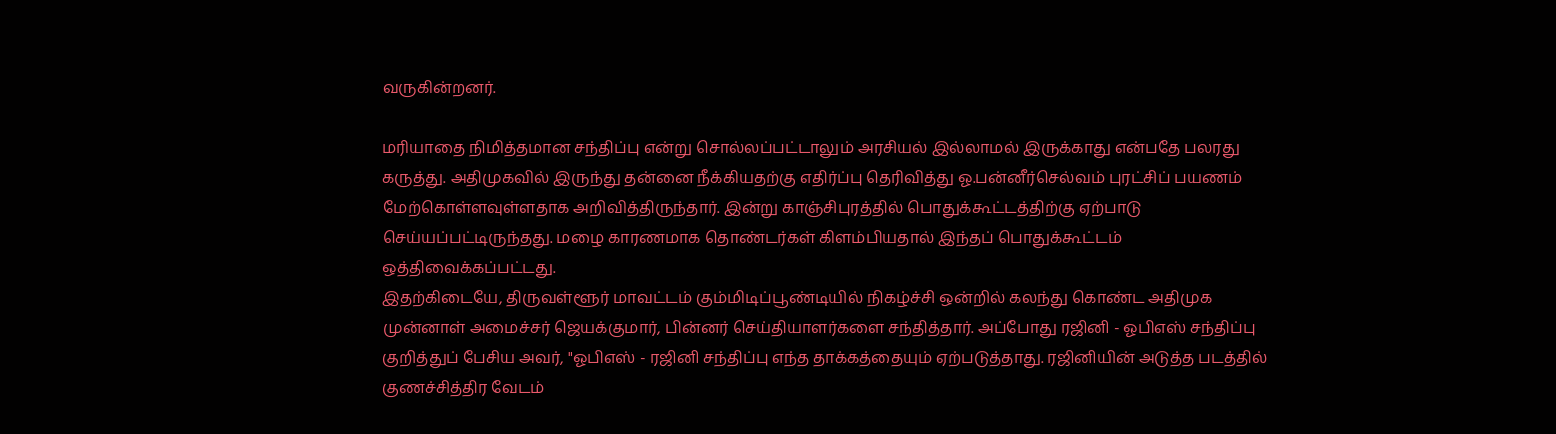வருகின்றனர்.

மரியாதை நிமித்தமான சந்திப்பு என்று சொல்லப்பட்டாலும் அரசியல் இல்லாமல் இருக்காது என்பதே பலரது கருத்து. அதிமுகவில் இருந்து தன்னை நீக்கியதற்கு எதிர்ப்பு தெரிவித்து ஓ.பன்னீர்செல்வம் புரட்சிப் பயணம் மேற்கொள்ளவுள்ளதாக அறிவித்திருந்தார். இன்று காஞ்சிபுரத்தில் பொதுக்கூட்டத்திற்கு ஏற்பாடு செய்யப்பட்டிருந்தது. மழை காரணமாக தொண்டர்கள் கிளம்பியதால் இந்தப் பொதுக்கூட்டம் ஒத்திவைக்கப்பட்டது.
இதற்கிடையே, திருவள்ளூர் மாவட்டம் கும்மிடிப்பூண்டியில் நிகழ்ச்சி ஒன்றில் கலந்து கொண்ட அதிமுக முன்னாள் அமைச்சர் ஜெயக்குமார், பின்னர் செய்தியாளர்களை சந்தித்தார். அப்போது ரஜினி - ஓபிஎஸ் சந்திப்பு குறித்துப் பேசிய அவர், "ஓபிஎஸ் - ரஜினி சந்திப்பு எந்த தாக்கத்தையும் ஏற்படுத்தாது. ரஜினியின் அடுத்த படத்தில் குணச்சித்திர வேடம்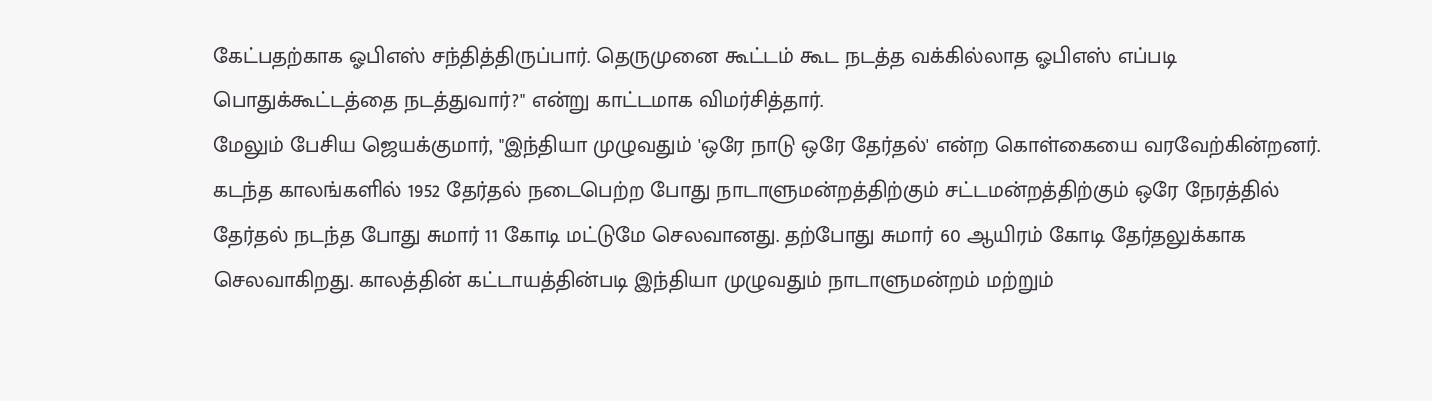கேட்பதற்காக ஓபிஎஸ் சந்தித்திருப்பார். தெருமுனை கூட்டம் கூட நடத்த வக்கில்லாத ஓபிஎஸ் எப்படி பொதுக்கூட்டத்தை நடத்துவார்?" என்று காட்டமாக விமர்சித்தார்.
மேலும் பேசிய ஜெயக்குமார், "இந்தியா முழுவதும் 'ஒரே நாடு ஒரே தேர்தல்' என்ற கொள்கையை வரவேற்கின்றனர். கடந்த காலங்களில் 1952 தேர்தல் நடைபெற்ற போது நாடாளுமன்றத்திற்கும் சட்டமன்றத்திற்கும் ஒரே நேரத்தில் தேர்தல் நடந்த போது சுமார் 11 கோடி மட்டுமே செலவானது. தற்போது சுமார் 60 ஆயிரம் கோடி தேர்தலுக்காக செலவாகிறது. காலத்தின் கட்டாயத்தின்படி இந்தியா முழுவதும் நாடாளுமன்றம் மற்றும்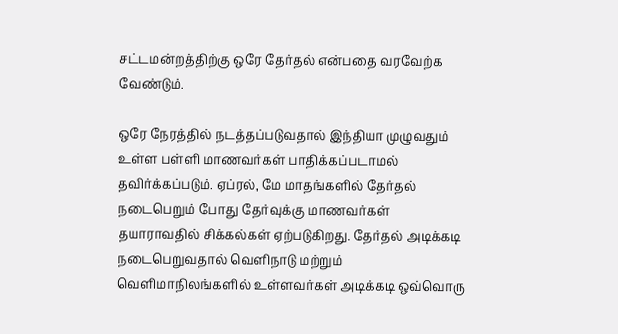சட்டமன்றத்திற்கு ஒரே தேர்தல் என்பதை வரவேற்க வேண்டும்.

ஒரே நேரத்தில் நடத்தப்படுவதால் இந்தியா முழுவதும் உள்ள பள்ளி மாணவர்கள் பாதிக்கப்படாமல் தவிர்க்கப்படும். ஏப்ரல், மே மாதங்களில் தேர்தல் நடைபெறும் போது தேர்வுக்கு மாணவர்கள் தயாராவதில் சிக்கல்கள் ஏற்படுகிறது. தேர்தல் அடிக்கடி நடைபெறுவதால் வெளிநாடு மற்றும் வெளிமாநிலங்களில் உள்ளவர்கள் அடிக்கடி ஒவ்வொரு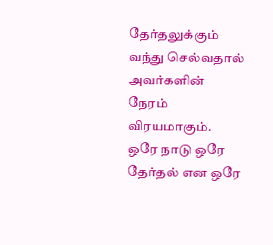தேர்தலுக்கும் வந்து செல்வதால் அவர்களின் நேரம் விரயமாகும்.
ஒரே நாடு ஒரே தேர்தல் என ஒரே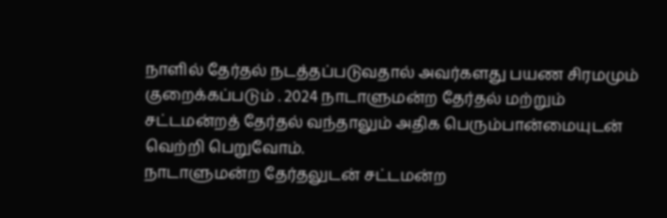நாளில் தேர்தல் நடத்தப்படுவதால் அவர்களது பயண சிரமமும் குறைக்கப்படும் . 2024 நாடாளுமன்ற தேர்தல் மற்றும் சட்டமன்றத் தேர்தல் வந்தாலும் அதிக பெரும்பான்மையுடன் வெற்றி பெறுவோம்.
நாடாளுமன்ற தேர்தலுடன் சட்டமன்ற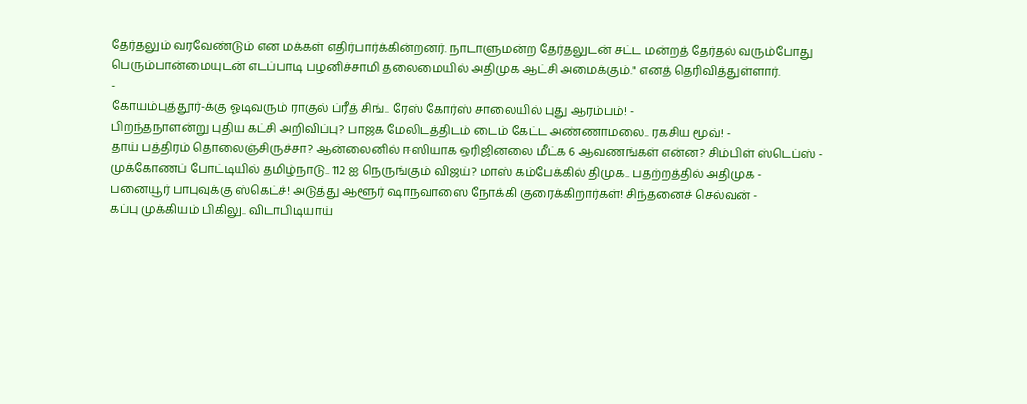தேர்தலும் வரவேண்டும் என மக்கள் எதிர்பார்க்கின்றனர். நாடாளுமன்ற தேர்தலுடன் சட்ட மன்றத் தேர்தல் வரும்போது பெரும்பான்மையுடன் எடப்பாடி பழனிச்சாமி தலைமையில் அதிமுக ஆட்சி அமைக்கும்." எனத் தெரிவித்துள்ளார்.
-
கோயம்புத்தூர்-க்கு ஓடிவரும் ராகுல் ப்ரீத் சிங்.. ரேஸ் கோர்ஸ் சாலையில் புது ஆரம்பம்! -
பிறந்தநாளன்று புதிய கட்சி அறிவிப்பு? பாஜக மேலிடத்திடம் டைம் கேட்ட அண்ணாமலை.. ரகசிய மூவ்! -
தாய் பத்திரம் தொலைஞ்சிருச்சா? ஆன்லைனில் ஈஸியாக ஒரிஜினலை மீட்க 6 ஆவணங்கள் என்ன? சிம்பிள் ஸ்டெப்ஸ் -
முக்கோணப் போட்டியில் தமிழ்நாடு.. 112 ஐ நெருங்கும் விஜய்? மாஸ் கம்பேக்கில் திமுக.. பதற்றத்தில் அதிமுக -
பனையூர் பாபுவுக்கு ஸ்கெட்ச்! அடுத்து ஆளூர் ஷாநவாஸை நோக்கி குரைக்கிறார்கள்! சிந்தனைச் செல்வன் -
கப்பு முக்கியம் பிகிலு.. விடாபிடியாய்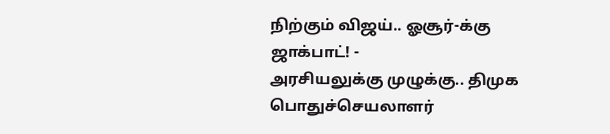நிற்கும் விஜய்.. ஓசூர்-க்கு ஜாக்பாட்! -
அரசியலுக்கு முழுக்கு.. திமுக பொதுச்செயலாளர்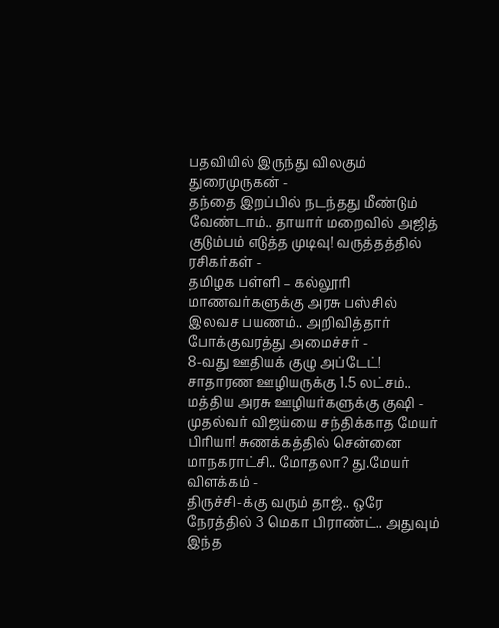பதவியில் இருந்து விலகும் துரைமுருகன் -
தந்தை இறப்பில் நடந்தது மீண்டும் வேண்டாம்.. தாயார் மறைவில் அஜித் குடும்பம் எடுத்த முடிவு! வருத்தத்தில் ரசிகர்கள் -
தமிழக பள்ளி – கல்லூரி மாணவர்களுக்கு அரசு பஸ்சில் இலவச பயணம்.. அறிவித்தார் போக்குவரத்து அமைச்சர் -
8-வது ஊதியக் குழு அப்டேட்! சாதாரண ஊழியருக்கு 1.5 லட்சம்.. மத்திய அரசு ஊழியர்களுக்கு குஷி -
முதல்வர் விஜய்யை சந்திக்காத மேயர் பிரியா! சுணக்கத்தில் சென்னை மாநகராட்சி.. மோதலா? து.மேயர் விளக்கம் -
திருச்சி-க்கு வரும் தாஜ்.. ஒரே நேரத்தில் 3 மெகா பிராண்ட்.. அதுவும் இந்த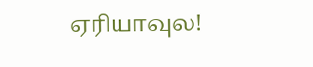ஏரியாவுல!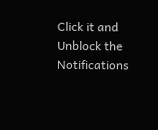Click it and Unblock the Notifications